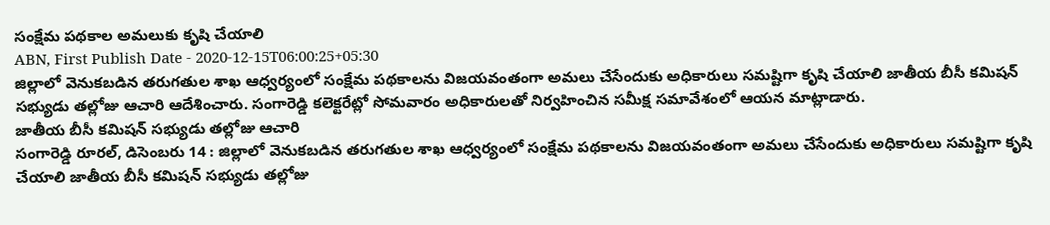సంక్షేమ పథకాల అమలుకు కృషి చేయాలి
ABN, First Publish Date - 2020-12-15T06:00:25+05:30
జిల్లాలో వెనుకబడిన తరుగతుల శాఖ ఆధ్వర్యంలో సంక్షేమ పథకాలను విజయవంతంగా అమలు చేసేందుకు అధికారులు సమష్టిగా కృషి చేయాలి జాతీయ బీసీ కమిషన్ సభ్యుడు తల్లోజు ఆచారి ఆదేశించారు. సంగారెడ్డి కలెక్టరేట్లో సోమవారం అధికారులతో నిర్వహించిన సమీక్ష సమావేశంలో ఆయన మాట్లాడారు.
జాతీయ బీసీ కమిషన్ సభ్యుడు తల్లోజు ఆచారి
సంగారెడ్డి రూరల్, డిసెంబరు 14 : జిల్లాలో వెనుకబడిన తరుగతుల శాఖ ఆధ్వర్యంలో సంక్షేమ పథకాలను విజయవంతంగా అమలు చేసేందుకు అధికారులు సమష్టిగా కృషి చేయాలి జాతీయ బీసీ కమిషన్ సభ్యుడు తల్లోజు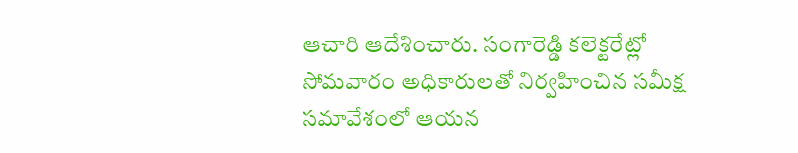ఆచారి ఆదేశించారు. సంగారెడ్డి కలెక్టరేట్లో సోమవారం అధికారులతో నిర్వహించిన సమీక్ష సమావేశంలో ఆయన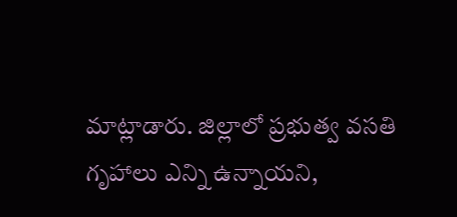మాట్లాడారు. జిల్లాలో ప్రభుత్వ వసతి గృహాలు ఎన్ని ఉన్నాయని,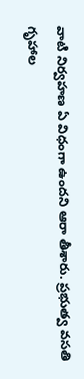వాటి నిర్వహణ ఏ విధంగా ఉందని ఆరా తీశారు. ప్రభుత్వ వసతి గృహాల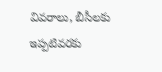వివరాలు, బీసీలకు ఇప్పటివరకు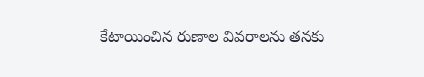కేటాయించిన రుణాల వివరాలను తనకు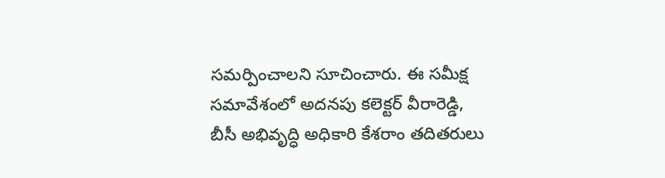సమర్పించాలని సూచించారు. ఈ సమీక్ష సమావేశంలో అదనపు కలెక్టర్ వీరారెడ్డి, బీసీ అభివృద్ధి అధికారి కేశరాం తదితరులు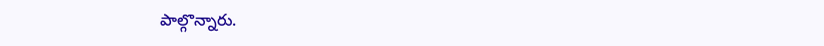పాల్గొన్నారు.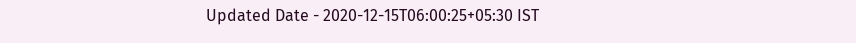Updated Date - 2020-12-15T06:00:25+05:30 IST